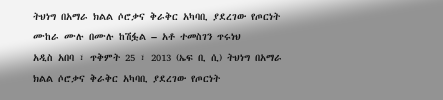ትህነግ በአማራ ክልል ሶሮቃና ቅራቅር አካባቢ ያደረገው የጦርነት ሙከራ ሙሉ በሙሉ ከሽፏል – አቶ ተመስገን ጥሩነህ
አዲስ አበባ ፣ ጥቅምት 25 ፣ 2013 (ኤፍ ቢ ሲ) ትህነግ በአማራ ክልል ሶሮቃና ቅራቅር አካባቢ ያደረገው የጦርነት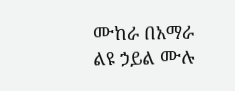ሙከራ በአማራ ልዩ ኃይል ሙሉ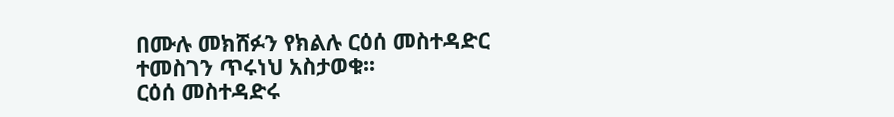በሙሉ መክሸፉን የክልሉ ርዕሰ መስተዳድር ተመስገን ጥሩነህ አስታወቁ፡፡
ርዕሰ መስተዳድሩ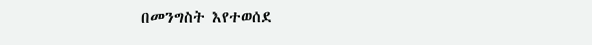በመንግስት እየተወሰደ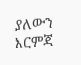ያለውን እርምጃ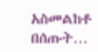አስመልከቶ በሰጡት…